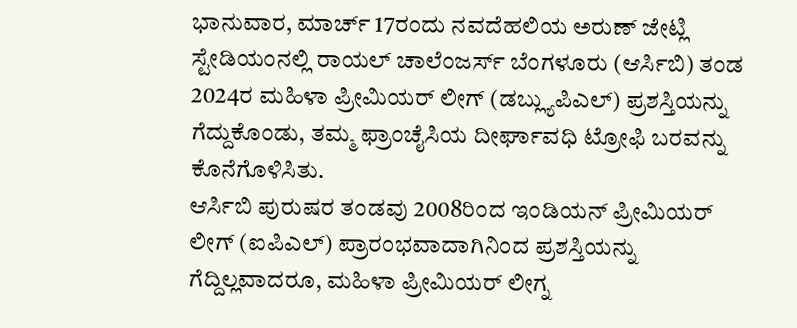ಭಾನುವಾರ, ಮಾರ್ಚ್ 17ರಂದು ನವದೆಹಲಿಯ ಅರುಣ್ ಜೇಟ್ಲಿ ಸ್ಟೇಡಿಯಂನಲ್ಲಿ ರಾಯಲ್ ಚಾಲೆಂಜರ್ಸ್ ಬೆಂಗಳೂರು (ಆರ್ಸಿಬಿ) ತಂಡ 2024ರ ಮಹಿಳಾ ಪ್ರೀಮಿಯರ್ ಲೀಗ್ (ಡಬ್ಲ್ಯುಪಿಎಲ್) ಪ್ರಶಸ್ತಿಯನ್ನು ಗೆದ್ದುಕೊಂಡು, ತಮ್ಮ ಫ್ರಾಂಚೈಸಿಯ ದೀರ್ಘಾವಧಿ ಟ್ರೋಫಿ ಬರವನ್ನು ಕೊನೆಗೊಳಿಸಿತು.
ಆರ್ಸಿಬಿ ಪುರುಷರ ತಂಡವು 2008ರಿಂದ ಇಂಡಿಯನ್ ಪ್ರೀಮಿಯರ್ ಲೀಗ್ (ಐಪಿಎಲ್) ಪ್ರಾರಂಭವಾದಾಗಿನಿಂದ ಪ್ರಶಸ್ತಿಯನ್ನು ಗೆದ್ದಿಲ್ಲವಾದರೂ, ಮಹಿಳಾ ಪ್ರೀಮಿಯರ್ ಲೀಗ್ನ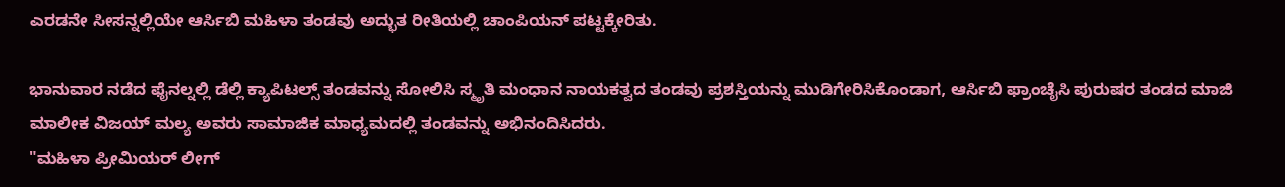ಎರಡನೇ ಸೀಸನ್ನಲ್ಲಿಯೇ ಆರ್ಸಿಬಿ ಮಹಿಳಾ ತಂಡವು ಅದ್ಭುತ ರೀತಿಯಲ್ಲಿ ಚಾಂಪಿಯನ್ ಪಟ್ಟಕ್ಕೇರಿತು.

ಭಾನುವಾರ ನಡೆದ ಫೈನಲ್ನಲ್ಲಿ ಡೆಲ್ಲಿ ಕ್ಯಾಪಿಟಲ್ಸ್ ತಂಡವನ್ನು ಸೋಲಿಸಿ ಸ್ಮೃತಿ ಮಂಧಾನ ನಾಯಕತ್ವದ ತಂಡವು ಪ್ರಶಸ್ತಿಯನ್ನು ಮುಡಿಗೇರಿಸಿಕೊಂಡಾಗ, ಆರ್ಸಿಬಿ ಫ್ರಾಂಚೈಸಿ ಪುರುಷರ ತಂಡದ ಮಾಜಿ ಮಾಲೀಕ ವಿಜಯ್ ಮಲ್ಯ ಅವರು ಸಾಮಾಜಿಕ ಮಾಧ್ಯಮದಲ್ಲಿ ತಂಡವನ್ನು ಅಭಿನಂದಿಸಿದರು.
"ಮಹಿಳಾ ಪ್ರೀಮಿಯರ್ ಲೀಗ್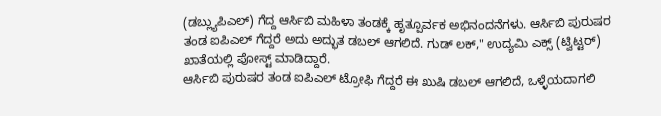(ಡಬ್ಲ್ಯುಪಿಎಲ್) ಗೆದ್ದ ಆರ್ಸಿಬಿ ಮಹಿಳಾ ತಂಡಕ್ಕೆ ಹೃತ್ಪೂರ್ವಕ ಅಭಿನಂದನೆಗಳು. ಆರ್ಸಿಬಿ ಪುರುಷರ ತಂಡ ಐಪಿಎಲ್ ಗೆದ್ದರೆ ಅದು ಅದ್ಭುತ ಡಬಲ್ ಆಗಲಿದೆ. ಗುಡ್ ಲಕ್," ಉದ್ಯಮಿ ಎಕ್ಸ್ (ಟ್ವಿಟ್ಟರ್) ಖಾತೆಯಲ್ಲಿ ಪೋಸ್ಟ್ ಮಾಡಿದ್ದಾರೆ.
ಆರ್ಸಿಬಿ ಪುರುಷರ ತಂಡ ಐಪಿಎಲ್ ಟ್ರೋಫಿ ಗೆದ್ದರೆ ಈ ಖುಷಿ ಡಬಲ್ ಆಗಲಿದೆ, ಒಳ್ಳೆಯದಾಗಲಿ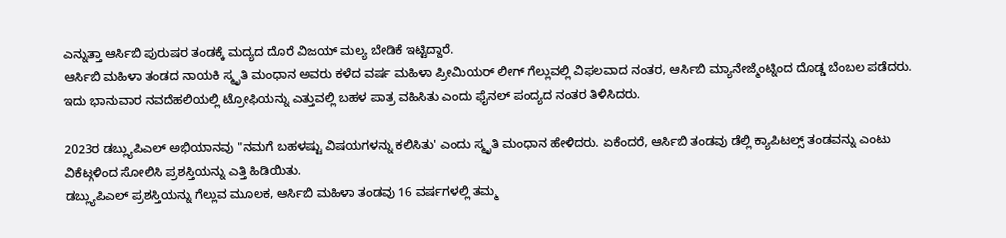ಎನ್ನುತ್ತಾ ಆರ್ಸಿಬಿ ಪುರುಷರ ತಂಡಕ್ಕೆ ಮದ್ಯದ ದೊರೆ ವಿಜಯ್ ಮಲ್ಯ ಬೇಡಿಕೆ ಇಟ್ಟಿದ್ದಾರೆ.
ಆರ್ಸಿಬಿ ಮಹಿಳಾ ತಂಡದ ನಾಯಕಿ ಸ್ಮೃತಿ ಮಂಧಾನ ಅವರು ಕಳೆದ ವರ್ಷ ಮಹಿಳಾ ಪ್ರೀಮಿಯರ್ ಲೀಗ್ ಗೆಲ್ಲುವಲ್ಲಿ ವಿಫಲವಾದ ನಂತರ, ಆರ್ಸಿಬಿ ಮ್ಯಾನೇಜ್ಮೆಂಟ್ನಿಂದ ದೊಡ್ಡ ಬೆಂಬಲ ಪಡೆದರು. ಇದು ಭಾನುವಾರ ನವದೆಹಲಿಯಲ್ಲಿ ಟ್ರೋಫಿಯನ್ನು ಎತ್ತುವಲ್ಲಿ ಬಹಳ ಪಾತ್ರ ವಹಿಸಿತು ಎಂದು ಫೈನಲ್ ಪಂದ್ಯದ ನಂತರ ತಿಳಿಸಿದರು.

2023ರ ಡಬ್ಲ್ಯುಪಿಎಲ್ ಅಭಿಯಾನವು "ನಮಗೆ ಬಹಳಷ್ಟು ವಿಷಯಗಳನ್ನು ಕಲಿಸಿತು' ಎಂದು ಸ್ಮೃತಿ ಮಂಧಾನ ಹೇಳಿದರು. ಏಕೆಂದರೆ, ಆರ್ಸಿಬಿ ತಂಡವು ಡೆಲ್ಲಿ ಕ್ಯಾಪಿಟಲ್ಸ್ ತಂಡವನ್ನು ಎಂಟು ವಿಕೆಟ್ಗಳಿಂದ ಸೋಲಿಸಿ ಪ್ರಶಸ್ತಿಯನ್ನು ಎತ್ತಿ ಹಿಡಿಯಿತು.
ಡಬ್ಲ್ಯುಪಿಎಲ್ ಪ್ರಶಸ್ತಿಯನ್ನು ಗೆಲ್ಲುವ ಮೂಲಕ, ಆರ್ಸಿಬಿ ಮಹಿಳಾ ತಂಡವು 16 ವರ್ಷಗಳಲ್ಲಿ ತಮ್ಮ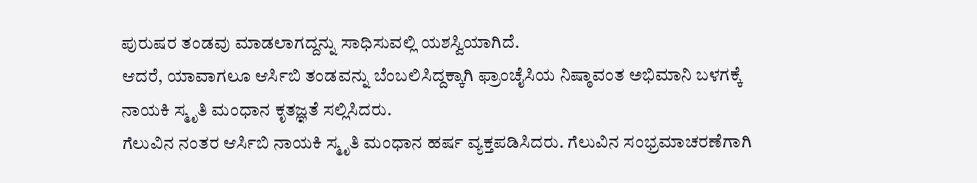ಪುರುಷರ ತಂಡವು ಮಾಡಲಾಗದ್ದನ್ನು ಸಾಧಿಸುವಲ್ಲಿ ಯಶಸ್ವಿಯಾಗಿದೆ.
ಆದರೆ, ಯಾವಾಗಲೂ ಆರ್ಸಿಬಿ ತಂಡವನ್ನು ಬೆಂಬಲಿಸಿದ್ದಕ್ಕಾಗಿ ಫ್ರಾಂಚೈಸಿಯ ನಿಷ್ಠಾವಂತ ಅಭಿಮಾನಿ ಬಳಗಕ್ಕೆ ನಾಯಕಿ ಸ್ಮೃತಿ ಮಂಧಾನ ಕೃತಜ್ಞತೆ ಸಲ್ಲಿಸಿದರು.
ಗೆಲುವಿನ ನಂತರ ಆರ್ಸಿಬಿ ನಾಯಕಿ ಸ್ಮೃತಿ ಮಂಧಾನ ಹರ್ಷ ವ್ಯಕ್ತಪಡಿಸಿದರು. ಗೆಲುವಿನ ಸಂಭ್ರಮಾಚರಣೆಗಾಗಿ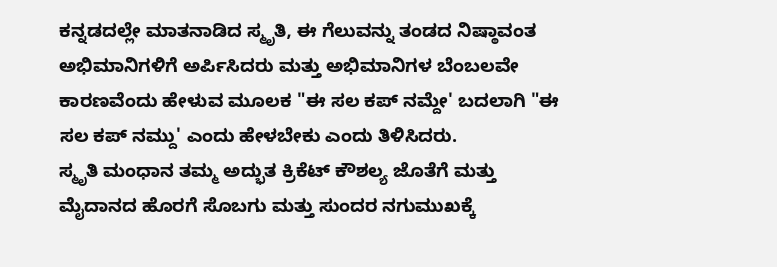ಕನ್ನಡದಲ್ಲೇ ಮಾತನಾಡಿದ ಸ್ಮೃತಿ, ಈ ಗೆಲುವನ್ನು ತಂಡದ ನಿಷ್ಠಾವಂತ ಅಭಿಮಾನಿಗಳಿಗೆ ಅರ್ಪಿಸಿದರು ಮತ್ತು ಅಭಿಮಾನಿಗಳ ಬೆಂಬಲವೇ ಕಾರಣವೆಂದು ಹೇಳುವ ಮೂಲಕ "ಈ ಸಲ ಕಪ್ ನಮ್ದೇ' ಬದಲಾಗಿ "ಈ ಸಲ ಕಪ್ ನಮ್ದು' ಎಂದು ಹೇಳಬೇಕು ಎಂದು ತಿಳಿಸಿದರು.
ಸ್ಮೃತಿ ಮಂಧಾನ ತಮ್ಮ ಅದ್ಭುತ ಕ್ರಿಕೆಟ್ ಕೌಶಲ್ಯ ಜೊತೆಗೆ ಮತ್ತು ಮೈದಾನದ ಹೊರಗೆ ಸೊಬಗು ಮತ್ತು ಸುಂದರ ನಗುಮುಖಕ್ಕೆ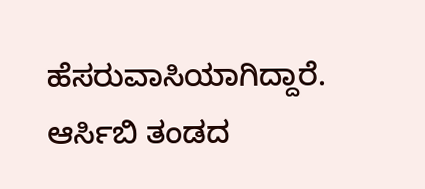ಹೆಸರುವಾಸಿಯಾಗಿದ್ದಾರೆ. ಆರ್ಸಿಬಿ ತಂಡದ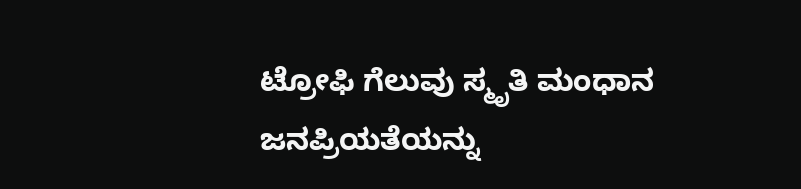ಟ್ರೋಫಿ ಗೆಲುವು ಸ್ಮೃತಿ ಮಂಧಾನ ಜನಪ್ರಿಯತೆಯನ್ನು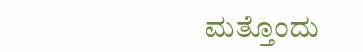ಮತ್ತೊಂದು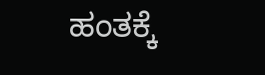ಹಂತಕ್ಕೆ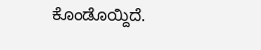ಕೊಂಡೊಯ್ದಿದೆ.